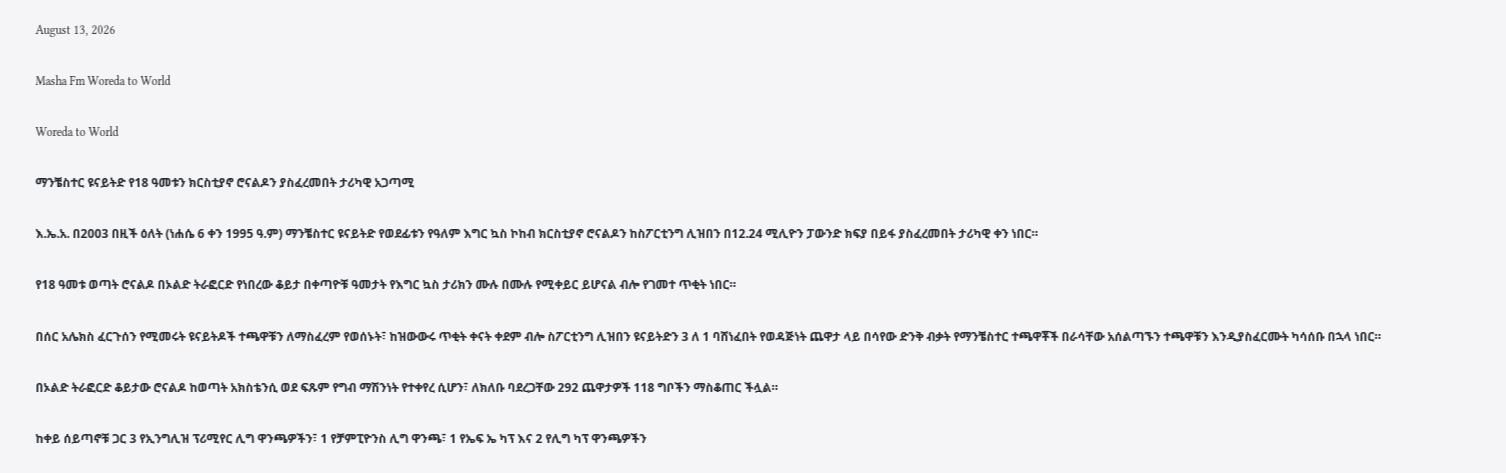August 13, 2026

Masha Fm Woreda to World

Woreda to World

ማንቼስተር ዩናይትድ የ18 ዓመቱን ክርስቲያኖ ሮናልዶን ያስፈረመበት ታሪካዊ አጋጣሚ

እ.ኤ.አ. በ2003 በዚች ዕለት (ነሐሴ 6 ቀን 1995 ዓ.ም) ማንቼስተር ዩናይትድ የወደፊቱን የዓለም እግር ኳስ ኮከብ ክርስቲያኖ ሮናልዶን ከስፖርቲንግ ሊዝበን በ12.24 ሚሊዮን ፓውንድ ክፍያ በይፋ ያስፈረመበት ታሪካዊ ቀን ነበር።

የ18 ዓመቱ ወጣት ሮናልዶ በኦልድ ትራፎርድ የነበረው ቆይታ በቀጣዮቹ ዓመታት የእግር ኳስ ታሪክን ሙሉ በሙሉ የሚቀይር ይሆናል ብሎ የገመተ ጥቂት ነበር።

በሰር አሌክስ ፈርጉሰን የሚመሩት ዩናይትዶች ተጫዋቹን ለማስፈረም የወሰኑት፣ ከዝውውሩ ጥቂት ቀናት ቀደም ብሎ ስፖርቲንግ ሊዝበን ዩናይትድን 3 ለ 1 ባሸነፈበት የወዳጅነት ጨዋታ ላይ በሳየው ድንቅ ብቃት የማንቼስተር ተጫዋቾች በራሳቸው አሰልጣኙን ተጫዋቹን እንዲያስፈርሙት ካሳሰቡ በኋላ ነበር።

በኦልድ ትራፎርድ ቆይታው ሮናልዶ ከወጣት አክስቴንሲ ወደ ፍጹም የግብ ማሽንነት የተቀየረ ሲሆን፣ ለክለቡ ባደረጋቸው 292 ጨዋታዎች 118 ግቦችን ማስቆጠር ችሏል።

ከቀይ ሰይጣኖቹ ጋር 3 የኢንግሊዝ ፕሪሚየር ሊግ ዋንጫዎችን፣ 1 የቻምፒዮንስ ሊግ ዋንጫ፣ 1 የኤፍ ኤ ካፕ እና 2 የሊግ ካፕ ዋንጫዎችን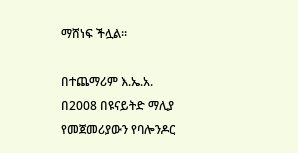ማሸነፍ ችሏል።

በተጨማሪም እ.ኤ.አ. በ2008 በዩናይትድ ማሊያ የመጀመሪያውን የባሎንዶር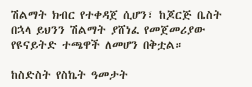ሽልማት ክብር የተቀዳጀ ሲሆን፣ ከጆርጅ ቤስት በኋላ ይህንን ሽልማት ያሸነፈ የመጀመሪያው የዩናይትድ ተጫዋች ለመሆን በቅቷል።

ከስድስት የስኬት ዓመታት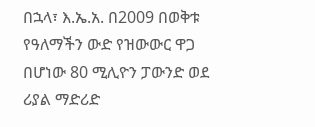በኋላ፣ እ.ኤ.አ. በ2009 በወቅቱ የዓለማችን ውድ የዝውውር ዋጋ በሆነው 80 ሚሊዮን ፓውንድ ወደ ሪያል ማድሪድ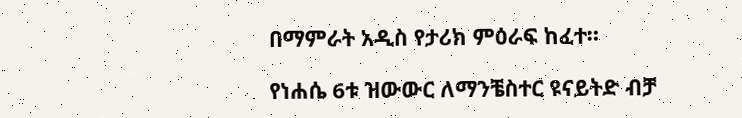በማምራት አዲስ የታሪክ ምዕራፍ ከፈተ።

የነሐሴ 6ቱ ዝውውር ለማንቼስተር ዩናይትድ ብቻ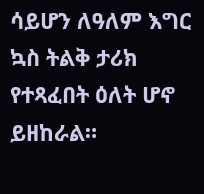ሳይሆን ለዓለም እግር ኳስ ትልቅ ታሪክ የተጻፈበት ዕለት ሆኖ ይዘከራል።